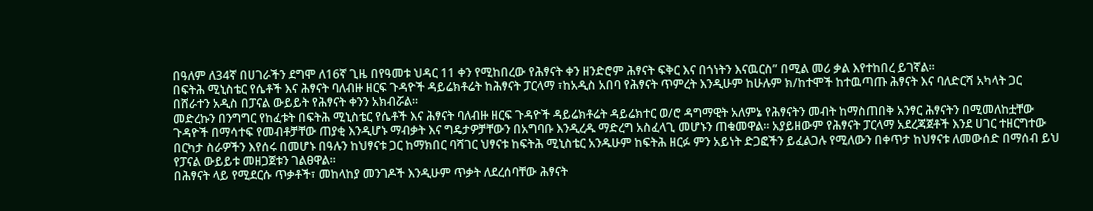በዓለም ለ34ኛ በሀገራችን ደግሞ ለ16ኛ ጊዜ በየዓመቱ ህዳር 11 ቀን የሚከበረው የሕፃናት ቀን ዘንድሮም ሕፃናት ፍቅር እና በጎነትን እናዉርስ” በሚል መሪ ቃል እየተከበረ ይገኛል፡፡
በፍትሕ ሚኒስቴር የሴቶች እና ሕፃናት ባለብዙ ዘርፍ ጉዳዮች ዳይሬክቶሬት ከሕፃናት ፓርላማ ፣ከአዲስ አበባ የሕፃናት ጥምረት እንዲሁም ከሁሉም ክ/ከተሞች ከተዉጣጡ ሕፃናት እና ባለድርሻ አካላት ጋር በሸራተን አዲስ በፓናል ውይይት የሕፃናት ቀንን አክብሯል፡፡
መድረኩን በንግግር የከፈቱት በፍትሕ ሚኒስቴር የሴቶች እና ሕፃናት ባለብዙ ዘርፍ ጉዳዮች ዳይሬክቶሬት ዳይሬክተር ወ/ሮ ዳግማዊት አለምኔ የሕፃናትን መብት ከማስጠበቅ አንፃር ሕፃናትን በሚመለከቷቸው ጉዳዮች በማሳተፍ የመብቶቻቸው ጠያቂ እንዲሆኑ ማብቃት እና ግዴታዎቻቸውን በአግባቡ እንዲረዱ ማድረግ አስፈላጊ መሆኑን ጠቁመዋል፡፡ አያይዘውም የሕፃናት ፓርላማ አደረጃጀቶች እንደ ሀገር ተዘርግተው በርካታ ስራዎችን እየሰሩ በመሆኑ በዓሉን ከህፃናቱ ጋር ከማክበር ባሻገር ህፃናቱ ከፍትሕ ሚኒስቴር አንዱሁም ከፍትሕ ዘርፉ ምን አይነት ድጋፎችን ይፈልጋሉ የሚለውን በቀጥታ ከህፃናቱ ለመውሰድ በማሰብ ይህ የፓናል ውይይቱ መዘጋጀቱን ገልፀዋል፡፡
በሕፃናት ላይ የሚደርሱ ጥቃቶች፣ መከላከያ መንገዶች እንዲሁም ጥቃት ለደረሰባቸው ሕፃናት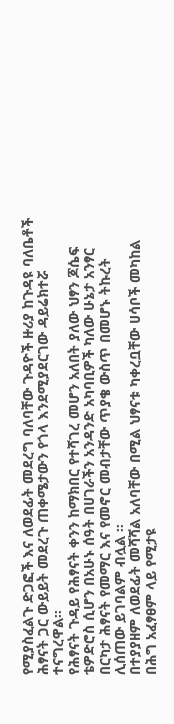የሚያስፈልጉ ድጋፎች እና ለወደፊት መደረግ ባለባቸው ጉዳዮች ዙሪያ ከጉዳዩ ባለቤቶች ሕፃናት ጋር ውይይት መደረጉ ጠቀሜታውን የጎላ እንደሚያደርገው ዳይሬክተሯ ተናግረዋል፡፡
የሕፃናት ጉዳይ የሕፃናት ቀንን ከማክበር የተሻገረ መሆን አለበት ያለው ህፃን ጆሴፍ ቴዎድሮስ ሲሆን በአሁኑ ሰዓት በሀገራችን አንዳንድ አካባቢዎች ካለው ሁኔታ አንፃር በርካታ ሕፃናት የመማር እና የመኖር መብታቸው ጥያቄ ውስጥ በመሆኑ ትኩረት ሊሰጠው ይገባልም ብሏል ፡፡
በተያያዘም ለወደፊት መሻሻል አለባቸው በሚል ህፃናቱ ካቀረቧቸው ሀሳቦች መካከል በሕግ አፈፃፀም ላይ የሚታዩ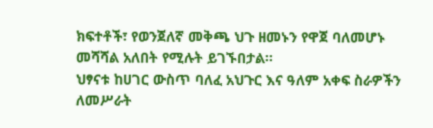ክፍተቶች፣ የወንጀለኛ መቅጫ ህጉ ዘመኑን የዋጀ ባለመሆኑ መሻሻል አለበት የሚሉት ይገኙበታል፡፡
ህፃናቱ ከሀገር ውስጥ ባለፈ አህጉር እና ዓለም አቀፍ ስራዎችን ለመሥራት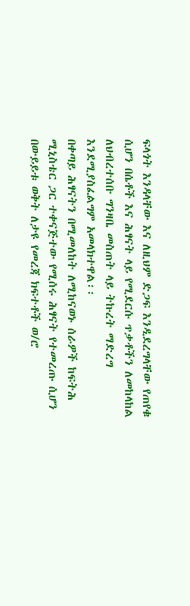ፍላጎት እንዳላቸው እና ለዚህም ድጋፍ እንዲደረግላቸው የጠየቁ ሲሆን በሴቶች እና ሕፃናት ላይ የሚደርሱ ጥቃቶችን ለመከላከል ለህብረተሰቡ ግንዛቤ መስጠት ላይ ትኩረት ማድረግ እንደሚያስፈልግም አመላክተዋል፡፡
በቀጣይ ሕፃናትን በሚመለከት ለሚከናወኑ ሰራዎች ከፍትሕ ሚኒስቴር ጋር ተቀናጅተው የሚሰሩ ሕፃናት የተመረጡ ሲሆን በውይይቱ ወቅት ለታዩ የመረጃ ክፍተቶች ወ/ሮ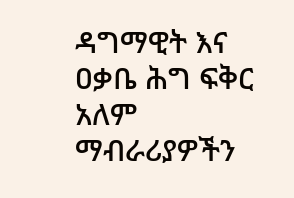ዳግማዊት እና ዐቃቤ ሕግ ፍቅር አለም ማብራሪያዎችን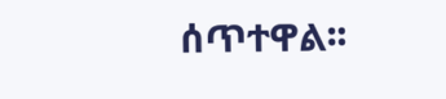ሰጥተዋል፡፡